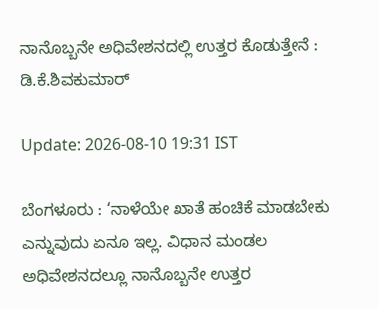ನಾನೊಬ್ಬನೇ ಅಧಿವೇಶನದಲ್ಲಿ ಉತ್ತರ ಕೊಡುತ್ತೇನೆ : ಡಿ.ಕೆ.ಶಿವಕುಮಾರ್

Update: 2026-08-10 19:31 IST

ಬೆಂಗಳೂರು : ‘ನಾಳೆಯೇ ಖಾತೆ ಹಂಚಿಕೆ ಮಾಡಬೇಕು ಎನ್ನುವುದು ಏನೂ ಇಲ್ಲ. ವಿಧಾನ ಮಂಡಲ ಅಧಿವೇಶನದಲ್ಲೂ ನಾನೊಬ್ಬನೇ ಉತ್ತರ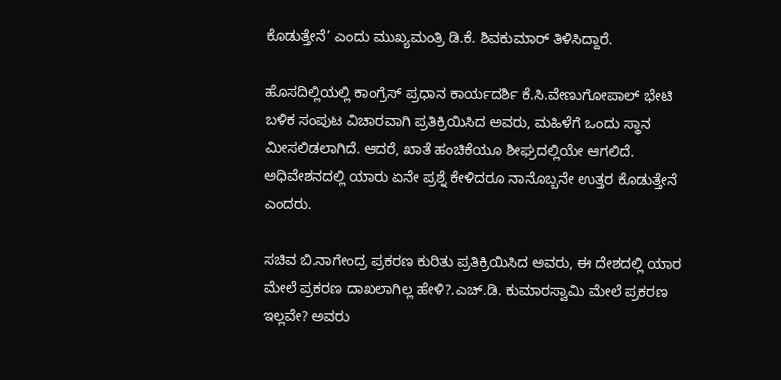ಕೊಡುತ್ತೇನೆ’ ಎಂದು ಮುಖ್ಯಮಂತ್ರಿ ಡಿ.ಕೆ. ಶಿವಕುಮಾರ್ ತಿಳಿಸಿದ್ದಾರೆ.

ಹೊಸದಿಲ್ಲಿಯಲ್ಲಿ ಕಾಂಗ್ರೆಸ್ ಪ್ರಧಾನ ಕಾರ್ಯದರ್ಶಿ ಕೆ.ಸಿ.ವೇಣುಗೋಪಾಲ್ ಭೇಟಿ ಬಳಿಕ ಸಂಪುಟ ವಿಚಾರವಾಗಿ ಪ್ರತಿಕ್ರಿಯಿಸಿದ ಅವರು, ಮಹಿಳೆಗೆ ಒಂದು ಸ್ಥಾನ ಮೀಸಲಿಡಲಾಗಿದೆ. ಆದರೆ, ಖಾತೆ ಹಂಚಿಕೆಯೂ ಶೀಘ್ರದಲ್ಲಿಯೇ ಆಗಲಿದೆ. ಅಧಿವೇಶನದಲ್ಲಿ ಯಾರು ಏನೇ ಪ್ರಶ್ನೆ ಕೇಳಿದರೂ ನಾನೊಬ್ಬನೇ ಉತ್ತರ ಕೊಡುತ್ತೇನೆ ಎಂದರು.

ಸಚಿವ ಬಿ.ನಾಗೇಂದ್ರ ಪ್ರಕರಣ ಕುರಿತು ಪ್ರತಿಕ್ರಿಯಿಸಿದ ಅವರು, ಈ ದೇಶದಲ್ಲಿ ಯಾರ ಮೇಲೆ ಪ್ರಕರಣ ದಾಖಲಾಗಿಲ್ಲ ಹೇಳಿ?.ಎಚ್.ಡಿ. ಕುಮಾರಸ್ವಾಮಿ ಮೇಲೆ ಪ್ರಕರಣ ಇಲ್ಲವೇ? ಅವರು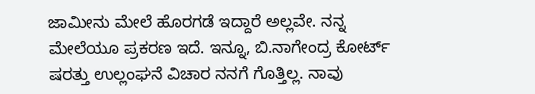ಜಾಮೀನು ಮೇಲೆ ಹೊರಗಡೆ ಇದ್ದಾರೆ ಅಲ್ಲವೇ. ನನ್ನ ಮೇಲೆಯೂ ಪ್ರಕರಣ ಇದೆ. ಇನ್ನೂ, ಬಿ.ನಾಗೇಂದ್ರ ಕೋರ್ಟ್ ಷರತ್ತು ಉಲ್ಲಂಘನೆ ವಿಚಾರ ನನಗೆ ಗೊತ್ತಿಲ್ಲ. ನಾವು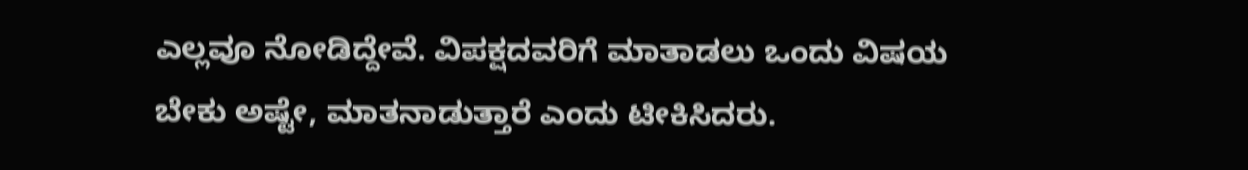ಎಲ್ಲವೂ ನೋಡಿದ್ದೇವೆ. ವಿಪಕ್ಷದವರಿಗೆ ಮಾತಾಡಲು ಒಂದು ವಿಷಯ ಬೇಕು ಅಷ್ಟೇ, ಮಾತನಾಡುತ್ತಾರೆ ಎಂದು ಟೀಕಿಸಿದರು.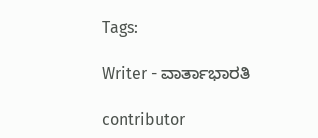Tags:

Writer - ವಾರ್ತಾಭಾರತಿ

contributor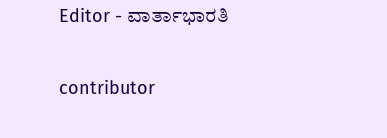Editor - ವಾರ್ತಾಭಾರತಿ

contributor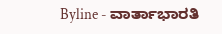Byline - ವಾರ್ತಾಭಾರತಿ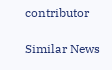contributor

Similar News